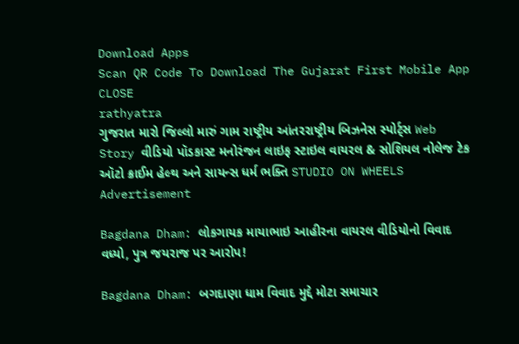Download Apps
Scan QR Code To Download The Gujarat First Mobile App CLOSE
rathyatra
ગુજરાત મારો જિલ્લો મારું ગામ રાષ્ટ્રીય આંતરરાષ્ટ્રીય બિઝનેસ સ્પોર્ટ્સ Web Story વીડિયો પૉડકાસ્ટ મનોરંજન લાઇફ સ્ટાઇલ વાયરલ & સોશિયલ નોલેજ ટેક ઑટો ક્રાઈમ હેલ્થ અને સાયન્સ ધર્મ ભક્તિ STUDIO ON WHEELS
Advertisement

Bagdana Dham: લોકગાયક માયાભાઇ આહીરના વાયરલ વીડિયોનો વિવાદ વધ્યો, પુત્ર જયરાજ પર આરોપ!

Bagdana Dham: બગદાણા ધામ વિવાદ મુદ્દે મોટા સમાચાર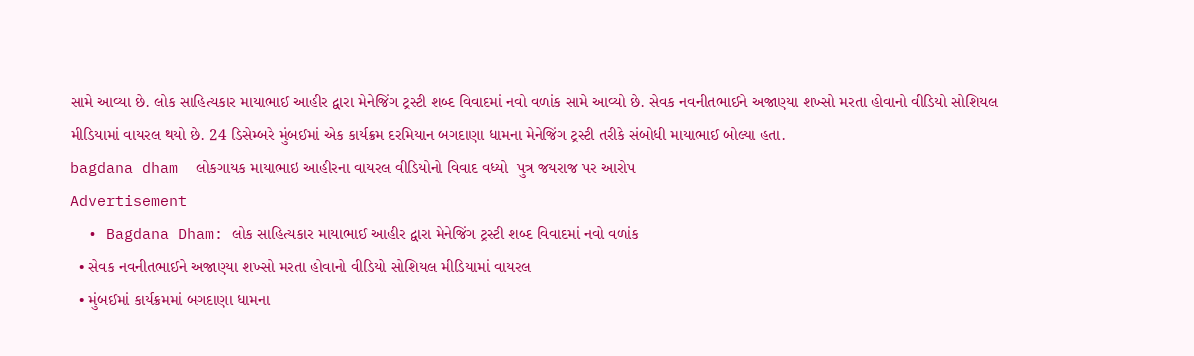સામે આવ્યા છે. લોક સાહિત્યકાર માયાભાઈ આહીર દ્વારા મેનેજિંગ ટ્રસ્ટી શબ્દ વિવાદમાં નવો વળાંક સામે આવ્યો છે. સેવક નવનીતભાઈને અજાણ્યા શખ્સો મરતા હોવાનો વીડિયો સોશિયલ મીડિયામાં વાયરલ થયો છે. 24 ડિસેમ્બરે મુંબઈમાં એક કાર્યક્રમ દરમિયાન બગદાણા ધામના મેનેજિંગ ટ્રસ્ટી તરીકે સંબોધી માયાભાઈ બોલ્યા હતા.
bagdana dham  લોકગાયક માયાભાઇ આહીરના વાયરલ વીડિયોનો વિવાદ વધ્યો  પુત્ર જયરાજ પર આરોપ
Advertisement
  • Bagdana Dham: લોક સાહિત્યકાર માયાભાઈ આહીર દ્વારા મેનેજિંગ ટ્રસ્ટી શબ્દ વિવાદમાં નવો વળાંક
  • સેવક નવનીતભાઈને અજાણ્યા શખ્સો મરતા હોવાનો વીડિયો સોશિયલ મીડિયામાં વાયરલ
  • મુંબઈમાં કાર્યક્રમમાં બગદાણા ધામના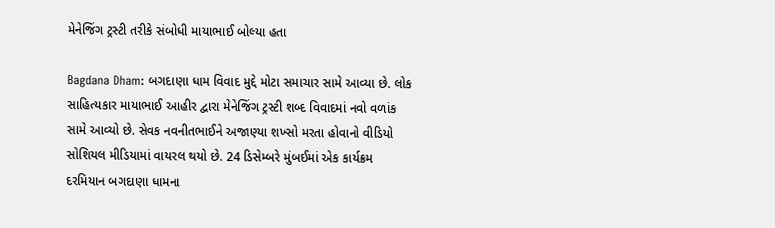મેનેજિંગ ટ્રસ્ટી તરીકે સંબોધી માયાભાઈ બોલ્યા હતા

Bagdana Dham: બગદાણા ધામ વિવાદ મુદ્દે મોટા સમાચાર સામે આવ્યા છે. લોક સાહિત્યકાર માયાભાઈ આહીર દ્વારા મેનેજિંગ ટ્રસ્ટી શબ્દ વિવાદમાં નવો વળાંક સામે આવ્યો છે. સેવક નવનીતભાઈને અજાણ્યા શખ્સો મરતા હોવાનો વીડિયો સોશિયલ મીડિયામાં વાયરલ થયો છે. 24 ડિસેમ્બરે મુંબઈમાં એક કાર્યક્રમ દરમિયાન બગદાણા ધામના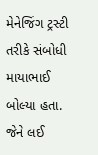મેનેજિંગ ટ્રસ્ટી તરીકે સંબોધી માયાભાઈ બોલ્યા હતા. જેને લઈ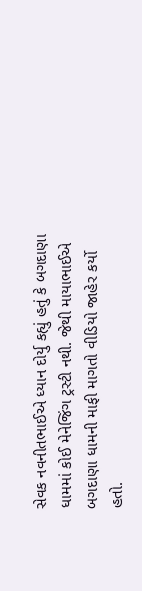સેવક નવનીતભાઈએ ધ્યાન દોર્યુ કહ્યું હતું કે બગદાણા ધામમાં કોઈ મેનેજિંગ ટ્રસ્ટી નથી. જેથી માયાભાઈએ બગદાણા ધામની માફી માગતો વીડિયો જાહેર કર્યો હતો.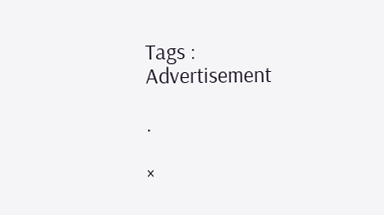Tags :
Advertisement

.

×